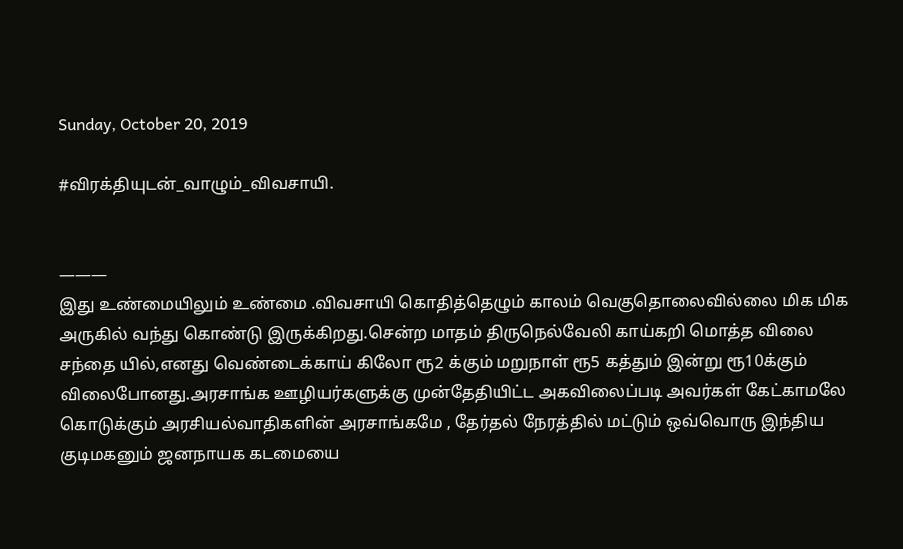Sunday, October 20, 2019

#விரக்தியுடன்_வாழும்_விவசாயி.


———
இது உண்மையிலும் உண்மை .விவசாயி கொதித்தெழும் காலம் வெகுதொலைவில்லை மிக மிக அருகில் வந்து கொண்டு இருக்கிறது.சென்ற மாதம் திருநெல்வேலி காய்கறி மொத்த விலை சந்தை யில்,எனது வெண்டைக்காய் கிலோ ரூ2 க்கும் மறுநாள் ரூ5 கத்தும் இன்று ரூ10க்கும் விலைபோனது.அரசாங்க ஊழியர்களுக்கு முன்தேதியிட்ட அகவிலைப்படி அவர்கள் கேட்காமலே கொடுக்கும் அரசியல்வாதிகளின் அரசாங்கமே , தேர்தல் நேரத்தில் மட்டும் ஒவ்வொரு இந்திய குடிமகனும் ஜனநாயக கடமையை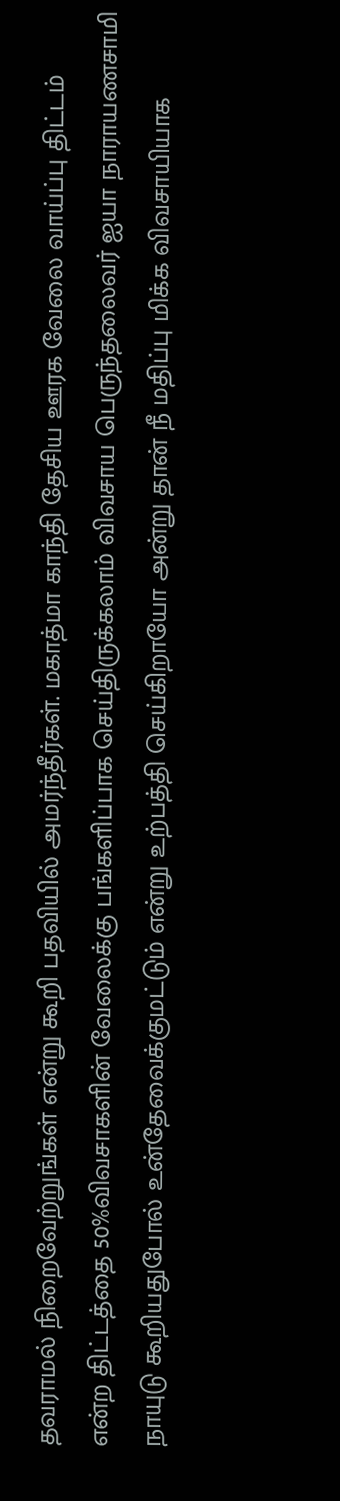தவராமல் நிறைவேற்றுங்கள் என்று கூறி பதவியில் அமர்ந்தீர்கள். மகாத்மா காந்தி தேசிய ஊரக வேலை வாய்ப்பு திட்டம் என்ற திட்டத்தை 50%விவசாகளின் வேலைக்கு பங்களிப்பாக செய்திருக்கலாம் விவசாய பெருந்தலைவர் ஐயா நாராயணசாமி நாயுடு கூறியதுபோல் உன்தேவைக்குமட்டும் என்று உற்பத்தி செய்கிறாயோ அன்று தான் நீ மதிப்பு மிக்க விவசாயியாக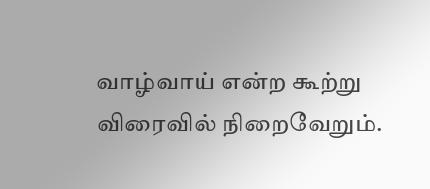வாழ்வாய் என்ற கூற்று விரைவில் நிறைவேறும்.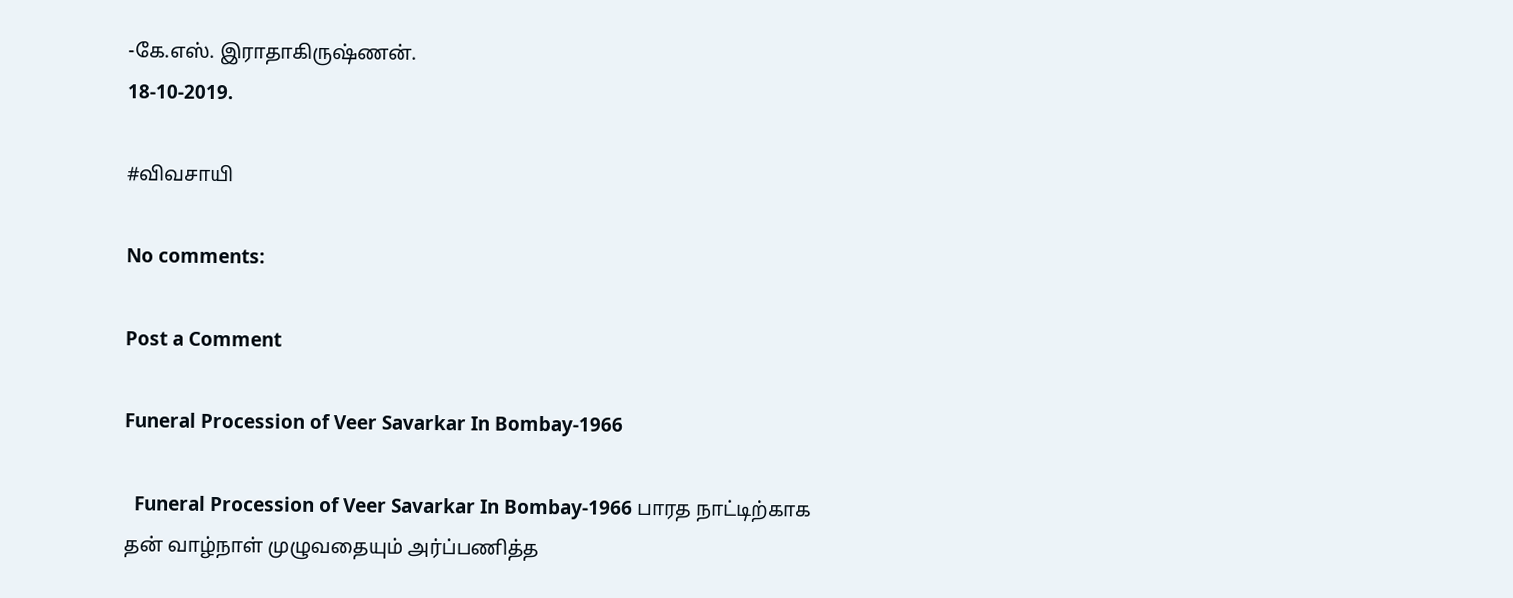-கே.எஸ். இராதாகிருஷ்ணன்.
18-10-2019.

#விவசாயி

No comments:

Post a Comment

Funeral Procession of Veer Savarkar In Bombay-1966

  Funeral Procession of Veer Savarkar In Bombay-1966 பாரத நாட்டிற்காக தன் வாழ்நாள் முழுவதையும் அர்ப்பணித்த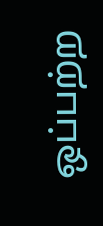ஒப்பற்ற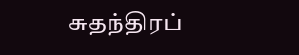சுதந்திரப்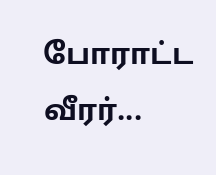போராட்ட வீரர்...